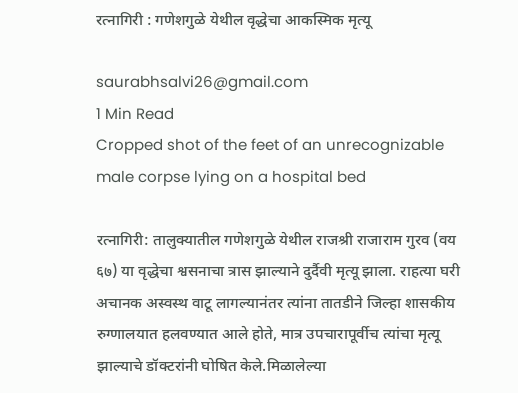रत्नागिरी : गणेशगुळे येथील वृद्धेचा आकस्मिक मृत्यू

saurabhsalvi26@gmail.com
1 Min Read
Cropped shot of the feet of an unrecognizable male corpse lying on a hospital bed

रत्नागिरी: तालुक्यातील गणेशगुळे येथील राजश्री राजाराम गुरव (वय ६७) या वृद्धेचा श्वसनाचा त्रास झाल्याने दुर्दैवी मृत्यू झाला. राहत्या घरी अचानक अस्वस्थ वाटू लागल्यानंतर त्यांना तातडीने जिल्हा शासकीय रुग्णालयात हलवण्यात आले होते, मात्र उपचारापूर्वीच त्यांचा मृत्यू झाल्याचे डॉक्टरांनी घोषित केले.मिळालेल्या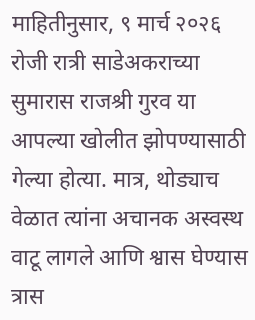माहितीनुसार, ९ मार्च २०२६ रोजी रात्री साडेअकराच्या सुमारास राजश्री गुरव या आपल्या खोलीत झोपण्यासाठी गेल्या होत्या. मात्र, थोड्याच वेळात त्यांना अचानक अस्वस्थ वाटू लागले आणि श्वास घेण्यास त्रास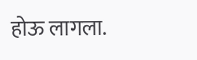होऊ लागला.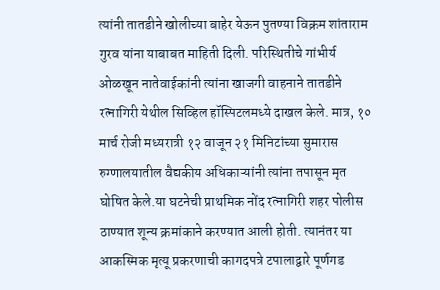त्यांनी तातडीने खोलीच्या बाहेर येऊन पुतण्या विक्रम शांताराम गुरव यांना याबाबत माहिती दिली. परिस्थितीचे गांभीर्य ओळखून नातेवाईकांनी त्यांना खाजगी वाहनाने तातडीने रत्नागिरी येथील सिव्हिल हॉस्पिटलमध्ये दाखल केले. मात्र, १० मार्च रोजी मध्यरात्री १२ वाजून २१ मिनिटांच्या सुमारास रुग्णालयातील वैद्यकीय अधिकाऱ्यांनी त्यांना तपासून मृत घोषित केले.या घटनेची प्राथमिक नोंद रत्नागिरी शहर पोलीस ठाण्यात शून्य क्रमांकाने करण्यात आली होती. त्यानंतर या आकस्मिक मृत्यू प्रकरणाची कागदपत्रे टपालाद्वारे पूर्णगड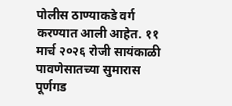पोलीस ठाण्याकडे वर्ग करण्यात आली आहेत. ११ मार्च २०२६ रोजी सायंकाळी पावणेसातच्या सुमारास पूर्णगड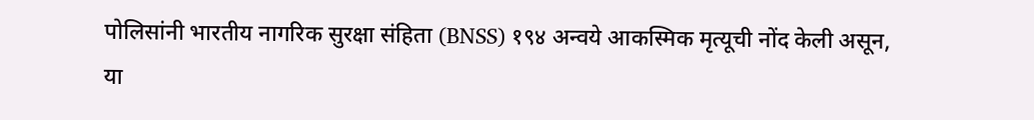पोलिसांनी भारतीय नागरिक सुरक्षा संहिता (BNSS) १९४ अन्वये आकस्मिक मृत्यूची नोंद केली असून, या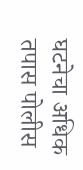घटनेचा अधिक तपास पोलीस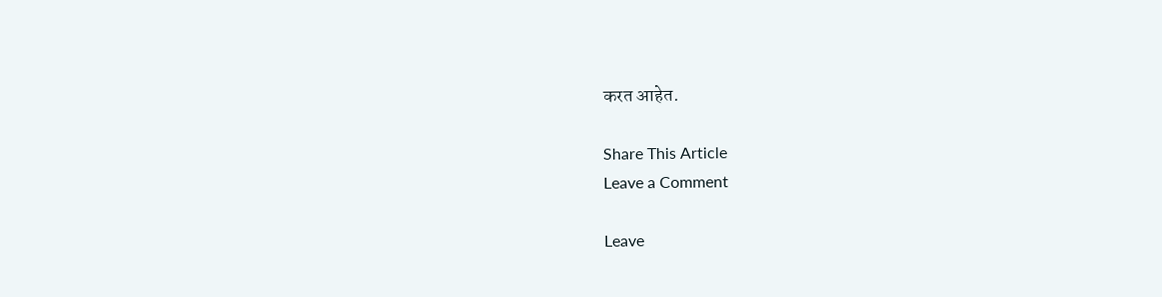करत आहेत.

Share This Article
Leave a Comment

Leave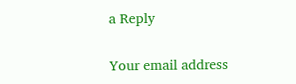a Reply

Your email address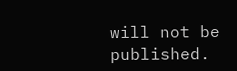will not be published.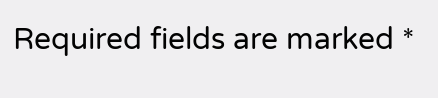Required fields are marked *